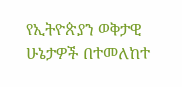የኢትዮጵያን ወቅታዊ ሁኔታዎች በተመለከተ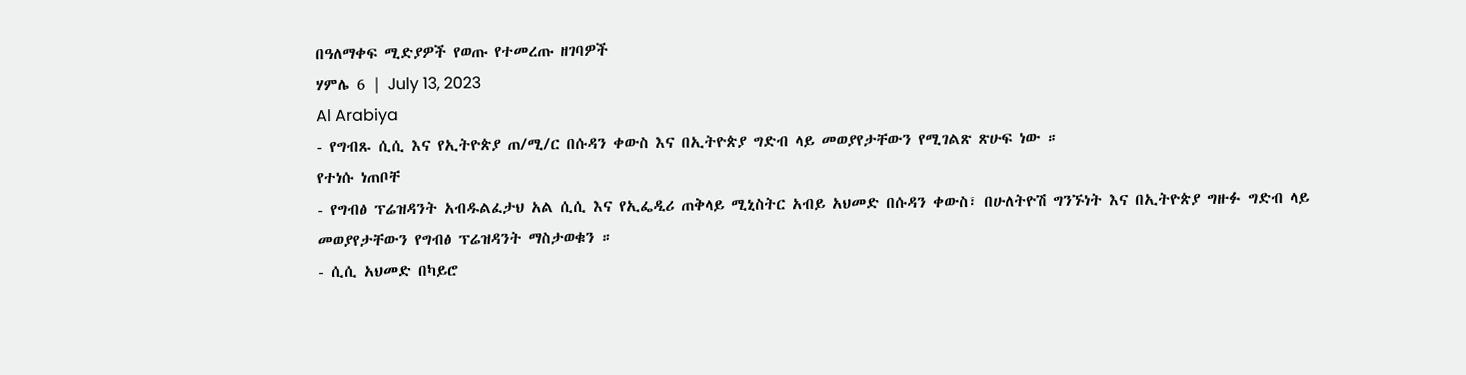በዓለማቀፍ ሚድያዎች የወጡ የተመረጡ ዘገባዎች
ሃምሌ 6 | July 13, 2023
Al Arabiya
- የግብጹ ሲሲ እና የኢትዮጵያ ጠ/ሚ/ር በሱዳን ቀውስ እና በኢትዮጵያ ግድብ ላይ መወያየታቸውን የሚገልጽ ጽሁፍ ነው ።
የተነሱ ነጠቦቸ
- የግብፅ ፕሬዝዳንት አብዱልፈታህ አል ሲሲ እና የኢፌዲሪ ጠቅላይ ሚኒስትር አብይ አህመድ በሱዳን ቀውስ፣ በሁለትዮሽ ግንኙነት እና በኢትዮጵያ ግዙፉ ግድብ ላይ መወያየታቸውን የግብፅ ፕሬዝዳንት ማስታወቁን ።
- ሲሲ አህመድ በካይሮ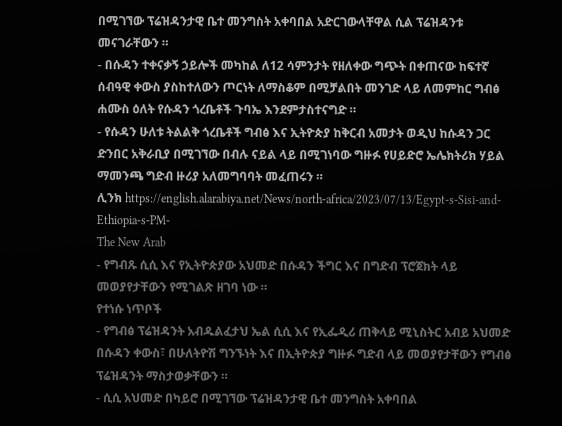በሚገኘው ፕሬዝዳንታዊ ቤተ መንግስት አቀባበል አድርገውላቸዋል ሲል ፕሬዝዳንቱ መናገራቸውን ።
- በሱዳን ተቀናቃኝ ኃይሎች መካከል ለ12 ሳምንታት የዘለቀው ግጭት በቀጠናው ከፍተኛ ሰብዓዊ ቀውስ ያስከተለውን ጦርነት ለማስቆም በሚቻልበት መንገድ ላይ ለመምከር ግብፅ ሐሙስ ዕለት የሱዳን ጎረቤቶች ጉባኤ እንደምታስተናግድ ።
- የሱዳን ሁለቱ ትልልቅ ጎረቤቶች ግብፅ እና ኢትዮጵያ ከቅርብ አመታት ወዲህ ከሱዳን ጋር ድንበር አቅራቢያ በሚገኘው በብሉ ናይል ላይ በሚገነባው ግዙፉ የሀይድሮ ኤሌክትሪክ ሃይል ማመንጫ ግድብ ዙሪያ አለመግባባት መፈጠሩን ።
ሊንክ https://english.alarabiya.net/News/north-africa/2023/07/13/Egypt-s-Sisi-and-Ethiopia-s-PM-
The New Arab
- የግብጹ ሲሲ እና የኢትዮጵያው አህመድ በሱዳን ችግር እና በግድብ ፕሮጀክት ላይ መወያየታቸውን የሚገልጽ ዘገባ ነው ።
የተነሱ ነጥቦች
- የግብፅ ፕሬዝዳንት አብዱልፈታህ ኤል ሲሲ እና የኢፌዲሪ ጠቅላይ ሚኒስትር አብይ አህመድ በሱዳን ቀውስ፣ በሁለትዮሽ ግንኙነት እና በኢትዮጵያ ግዙፉ ግድብ ላይ መወያየታቸውን የግብፅ ፕሬዝዳንት ማስታወቃቸውን ።
- ሲሲ አህመድ በካይሮ በሚገኘው ፕሬዝዳንታዊ ቤተ መንግስት አቀባበል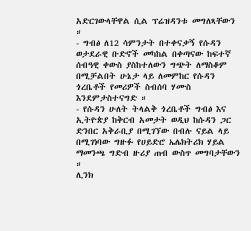አድርገውላቸዋል ሲል ፕሬዝዳንቱ መግለጻቸውን ።
- ግብፅ ለ12 ሳምንታት በተቀናቃኝ የሱዳን ወታደራዊ ቡድኖች መካከል በቀጣናው ከፍተኛ ሰብዓዊ ቀውስ ያስከተለውን ግጭት ለማስቆም በሚቻልበት ሁኔታ ላይ ለመምከር የሱዳን ጎረቤቶች የመሪዎች ስብሰባ ሃሙስ እንደምታስተናግድ ።
- የሱዳን ሁለት ትላልቅ ጎረቤቶች ግብፅ እና ኢትዮጵያ ከቅርብ አመታት ወዲህ ከሱዳን ጋር ድንበር አቅራቢያ በሚገኘው በብሉ ናይል ላይ በሚገነባው ግዙፉ የሀይድሮ ኤሌክትሪክ ሃይል ማመንጫ ግድብ ዙሪያ ጠብ ውስጥ መግባታቸውን ።
ሊንክ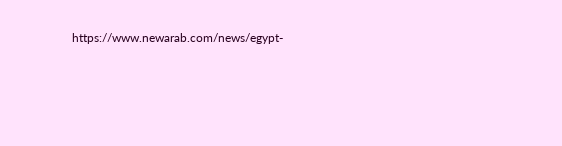https://www.newarab.com/news/egypt-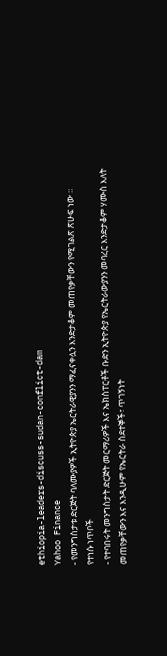ethiopia-leaders-discuss-sudan-conflict-dam
Yahoo Finance
- የመንግስታቱ ድርጅት ባለሙያዎች ኢትዮጵያ ኤርትራዊያንን ማፈናቀሏን እንድታቆም መጠየቃቸውን የሚገልጽ ጽሁፍ ነው ።
የተነሱ ነጥቦች
- የተባበሩት መንግስታት ድርጅት መርማሪዎች እና ኤክስፐርቶች ቡድን ኢትዮጵያ የኤርትራውያንን መባረር እንድታቆም ሃሙስ እለት መጠየቃቸውን እና እንዲሁም የኤርትራ ስደተኞች፣ ጥገኝነት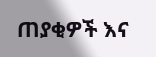ጠያቂዎች እና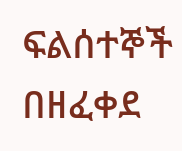ፍልሰተኞች በዘፈቀደ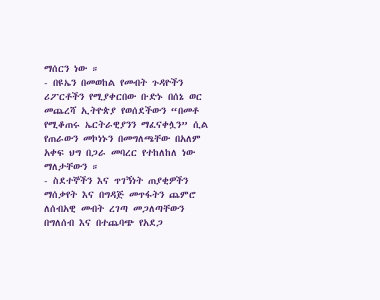ማሰርን ነው ።
- በዩኤን በመወከል የመብት ጉዳዮችን ሪፖርቶችን የሚያቀርበው ቡድኑ በሰኔ ወር መጨረሻ ኢትዮጵያ የወሰደችውን “በመቶ የሚቆጠሩ ኤርትራዊያንን ማፈናቀሏን” ሲል የጠራውን መኮነኑን በመግለጫቸው በአለም አቀፍ ህግ በጋራ መባረር የተከለከለ ነው ማለታቸውን ።
- ስደተኞችን እና ጥገኝነት ጠያቂዎችን ማሰቃየት እና በግዳጅ መጥፋትን ጨምሮ ለሰብአዊ መብት ረገጣ መጋለጣቸውን በግለሰብ እና በተጨባጭ የአደጋ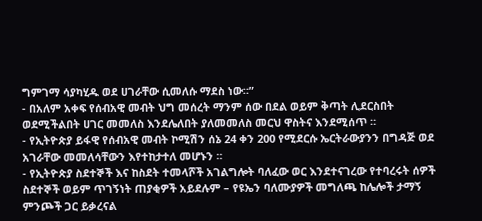ግምገማ ሳያካሂዱ ወደ ሀገራቸው ሲመለሱ ማደስ ነው።”
- በአለም አቀፍ የሰብአዊ መብት ህግ መሰረት ማንም ሰው በደል ወይም ቅጣት ሊደርስበት ወደሚችልበት ሀገር መመለስ እንደሌለበት ያለመመለስ መርህ ዋስትና እንደሚሰጥ ።
- የኢትዮጵያ ይፋዊ የሰብአዊ መብት ኮሚሽን ሰኔ 24 ቀን 200 የሚደርሱ ኤርትራውያንን በግዳጅ ወደ አገራቸው መመለሳቸውን እየተከታተለ መሆኑን ።
- የኢትዮጵያ ስደተኞች እና ከስደት ተመላሾች አገልግሎት ባለፈው ወር እንደተናገረው የተባረሩት ሰዎች ስደተኞች ወይም ጥገኝነት ጠያቂዎች አይደሉም – የዩኤን ባለሙያዎች መግለጫ ከሌሎች ታማኝ ምንጮች ጋር ይቃረናል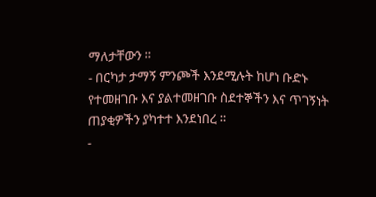ማለታቸውን ።
- በርካታ ታማኝ ምንጮች እንደሚሉት ከሆነ ቡድኑ የተመዘገቡ እና ያልተመዘገቡ ስደተኞችን እና ጥገኝነት ጠያቂዎችን ያካተተ እንደነበረ ።
-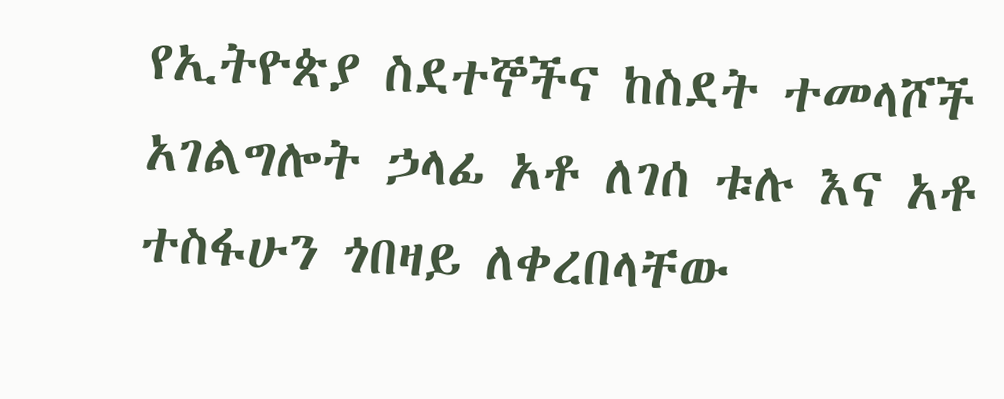የኢትዮጵያ ስደተኞችና ከስደት ተመላሾች አገልግሎት ኃላፊ አቶ ለገሰ ቱሉ እና አቶ ተስፋሁን ጎበዛይ ለቀረበላቸው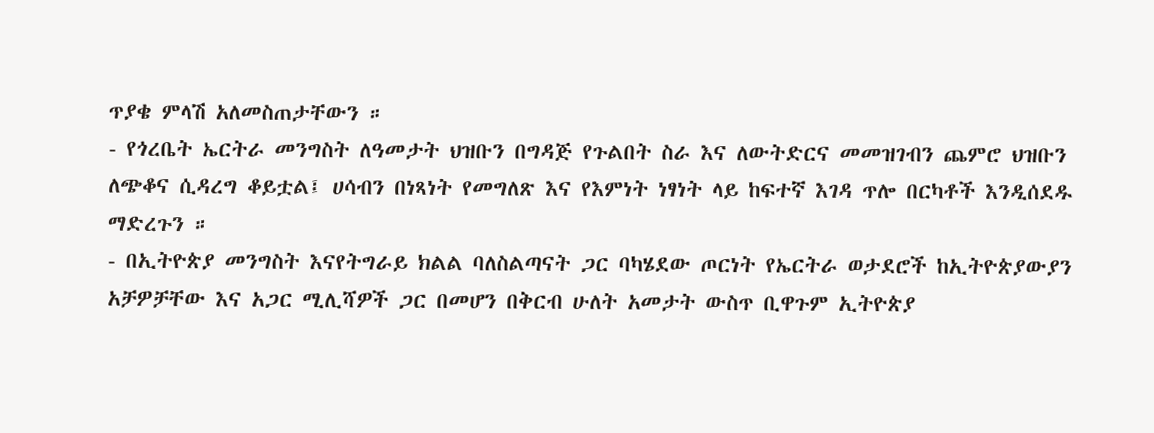ጥያቄ ምላሽ አለመስጠታቸውን ።
- የጎረቤት ኤርትራ መንግስት ለዓመታት ህዝቡን በግዳጅ የጉልበት ስራ እና ለውትድርና መመዝገብን ጨምሮ ህዝቡን ለጭቆና ሲዳረግ ቆይቷል፤ ሀሳብን በነጻነት የመግለጽ እና የእምነት ነፃነት ላይ ከፍተኛ እገዳ ጥሎ በርካቶች እንዲሰደዱ ማድረጉን ።
- በኢትዮጵያ መንግስት እናየትግራይ ክልል ባለስልጣናት ጋር ባካሄደው ጦርነት የኤርትራ ወታደሮች ከኢትዮጵያውያን አቻዎቻቸው እና አጋር ሚሊሻዎች ጋር በመሆን በቅርብ ሁለት አመታት ውስጥ ቢዋጉም ኢትዮጵያ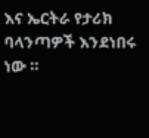እና ኤርትራ የታሪክ ባላንጣዎች እንደነበሩ ነው ።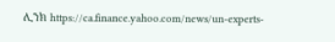ሊንክ https://ca.finance.yahoo.com/news/un-experts-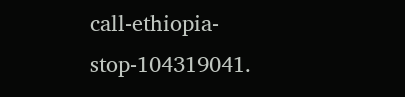call-ethiopia-stop-104319041.